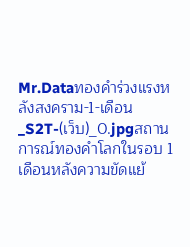Mr.Dataทองคำร่วงแรงหลังสงคราม-1-เดือน_S2T-(เว็บ)_0.jpgสถานการณ์ทองคำโลกในรอบ 1 เดือนหลังความขัดแย้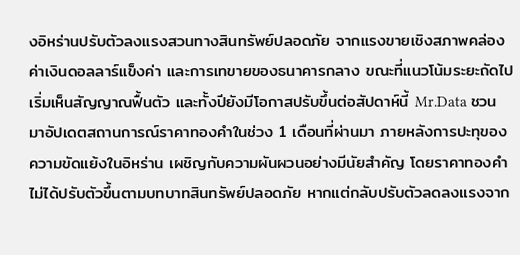งอิหร่านปรับตัวลงแรงสวนทางสินทรัพย์ปลอดภัย จากแรงขายเชิงสภาพคล่อง ค่าเงินดอลลาร์แข็งค่า และการเทขายของธนาคารกลาง ขณะที่แนวโน้มระยะถัดไปเริ่มเห็นสัญญาณฟื้นตัว และทั้งปียังมีโอกาสปรับขึ้นต่อสัปดาห์นี้ Mr.Data ชวนมาอัปเดตสถานการณ์ราคาทองคำในช่วง 1 เดือนที่ผ่านมา ภายหลังการปะทุของความขัดแย้งในอิหร่าน เผชิญกับความผันผวนอย่างมีนัยสำคัญ โดยราคาทองคำไม่ได้ปรับตัวขึ้นตามบทบาทสินทรัพย์ปลอดภัย หากแต่กลับปรับตัวลดลงแรงจาก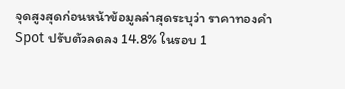จุดสูงสุดก่อนหน้าข้อมูลล่าสุดระบุว่า ราคาทองคำ Spot ปรับตัวลดลง 14.8% ในรอบ 1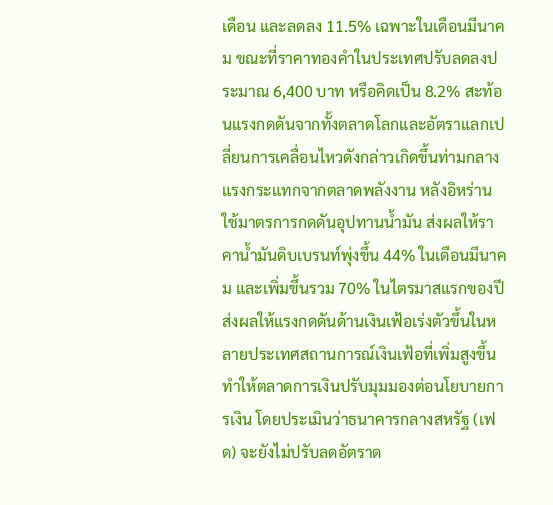เดือน และลดลง 11.5% เฉพาะในเดือนมีนาคม ขณะที่ราคาทองคำในประเทศปรับลดลงประมาณ 6,400 บาท หรือคิดเป็น 8.2% สะท้อนแรงกดดันจากทั้งตลาดโลกและอัตราแลกเปลี่ยนการเคลื่อนไหวดังกล่าวเกิดขึ้นท่ามกลางแรงกระแทกจากตลาดพลังงาน หลังอิหร่านใช้มาตรการกดดันอุปทานน้ำมัน ส่งผลให้ราคาน้ำมันดิบเบรนท์พุ่งขึ้น 44% ในเดือนมีนาคม และเพิ่มขึ้นรวม 70% ในไตรมาสแรกของปี ส่งผลให้แรงกดดันด้านเงินเฟ้อเร่งตัวขึ้นในหลายประเทศสถานการณ์เงินเฟ้อที่เพิ่มสูงขึ้น ทำให้ตลาดการเงินปรับมุมมองต่อนโยบายการเงิน โดยประเมินว่าธนาคารกลางสหรัฐ (เฟด) จะยังไม่ปรับลดอัตราด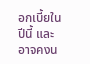อกเบี้ยในปีนี้ และอาจคงน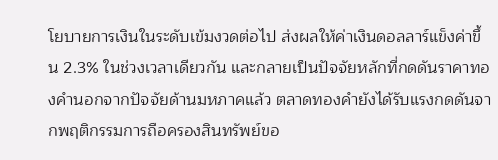โยบายการเงินในระดับเข้มงวดต่อไป ส่งผลให้ค่าเงินดอลลาร์แข็งค่าขึ้น 2.3% ในช่วงเวลาเดียวกัน และกลายเป็นปัจจัยหลักที่กดดันราคาทองคำนอกจากปัจจัยด้านมหภาคแล้ว ตลาดทองคำยังได้รับแรงกดดันจากพฤติกรรมการถือครองสินทรัพย์ขอ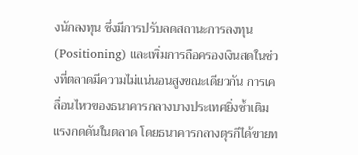งนักลงทุน ซึ่งมีการปรับลดสถานะการลงทุน (Positioning) และเพิ่มการถือครองเงินสดในช่วงที่ตลาดมีความไม่แน่นอนสูงขณะเดียวกัน การเคลื่อนไหวของธนาคารกลางบางประเทศยิ่งซ้ำเติมแรงกดดันในตลาด โดยธนาคารกลางตุรกีได้ขายท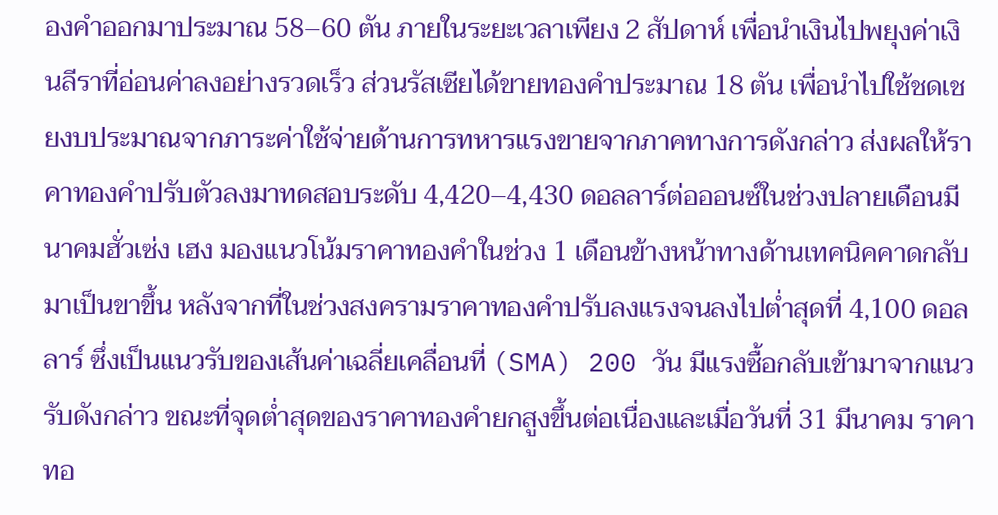องคำออกมาประมาณ 58–60 ตัน ภายในระยะเวลาเพียง 2 สัปดาห์ เพื่อนำเงินไปพยุงค่าเงินลีราที่อ่อนค่าลงอย่างรวดเร็ว ส่วนรัสเซียได้ขายทองคำประมาณ 18 ตัน เพื่อนำไปใช้ชดเชยงบประมาณจากภาระค่าใช้จ่ายด้านการทหารแรงขายจากภาคทางการดังกล่าว ส่งผลให้ราคาทองคำปรับตัวลงมาทดสอบระดับ 4,420–4,430 ดอลลาร์ต่อออนซ์ในช่วงปลายเดือนมีนาคมฮั่วเซ่ง เฮง มองแนวโน้มราคาทองคำในช่วง 1 เดือนข้างหน้าทางด้านเทคนิคคาดกลับมาเป็นขาขึ้น หลังจากที่ในช่วงสงครามราคาทองคำปรับลงแรงจนลงไปต่ำสุดที่ 4,100 ดอลลาร์ ซึ่งเป็นแนวรับของเส้นค่าเฉลี่ยเคลื่อนที่ (SMA) 200 วัน มีแรงซื้อกลับเข้ามาจากแนวรับดังกล่าว ขณะที่จุดต่ำสุดของราคาทองคำยกสูงขึ้นต่อเนื่องและเมื่อวันที่ 31 มีนาคม ราคาทอ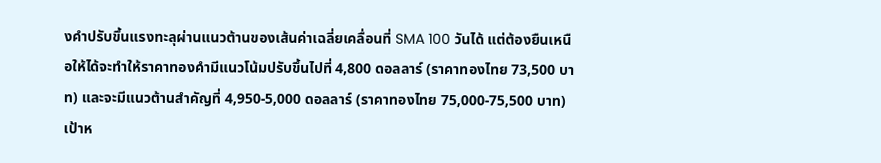งคำปรับขึ้นแรงทะลุผ่านแนวต้านของเส้นค่าเฉลี่ยเคลื่อนที่ SMA 100 วันได้ แต่ต้องยืนเหนือให้ได้จะทำให้ราคาทองคำมีแนวโน้มปรับขึ้นไปที่ 4,800 ดอลลาร์ (ราคาทองไทย 73,500 บาท) และจะมีแนวต้านสำคัญที่ 4,950-5,000 ดอลลาร์ (ราคาทองไทย 75,000-75,500 บาท) เป้าห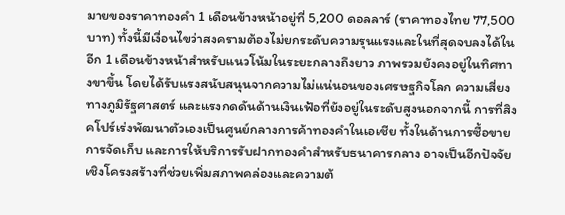มายของราคาทองคำ 1 เดือนข้างหน้าอยู่ที่ 5,200 ดอลลาร์ (ราคาทองไทย 77,500 บาท) ทั้งนี้มีเงื่อนไขว่าสงครามต้องไม่ยกระดับความรุนแรงและในที่สุดจบลงได้ในอีก 1 เดือนข้างหน้าสำหรับแนวโน้มในระยะกลางถึงยาว ภาพรวมยังคงอยู่ในทิศทางขาขึ้น โดยได้รับแรงสนับสนุนจากความไม่แน่นอนของเศรษฐกิจโลก ความเสี่ยงทางภูมิรัฐศาสตร์ และแรงกดดันด้านเงินเฟ้อที่ยังอยู่ในระดับสูงนอกจากนี้ การที่สิงคโปร์เร่งพัฒนาตัวเองเป็นศูนย์กลางการค้าทองคำในเอเชีย ทั้งในด้านการซื้อขาย การจัดเก็บ และการให้บริการรับฝากทองคำสำหรับธนาคารกลาง อาจเป็นอีกปัจจัยเชิงโครงสร้างที่ช่วยเพิ่มสภาพคล่องและความต้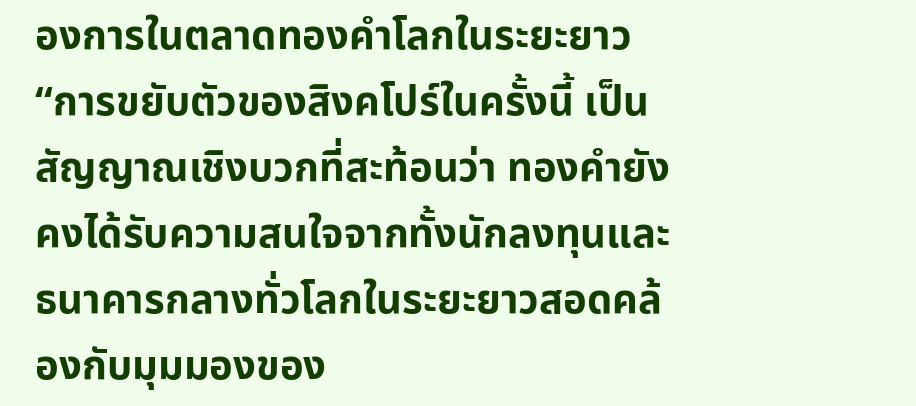องการในตลาดทองคำโลกในระยะยาว“การขยับตัวของสิงคโปร์ในครั้งนี้ เป็นสัญญาณเชิงบวกที่สะท้อนว่า ทองคำยังคงได้รับความสนใจจากทั้งนักลงทุนและธนาคารกลางทั่วโลกในระยะยาวสอดคล้องกับมุมมองของ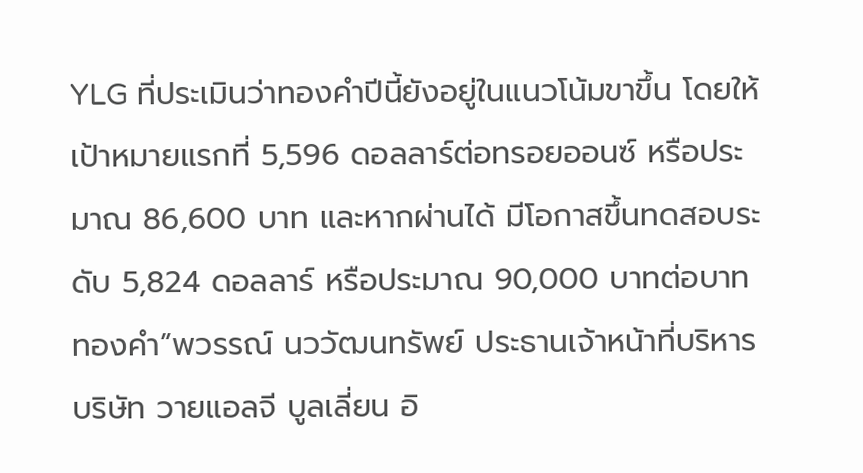YLG ที่ประเมินว่าทองคำปีนี้ยังอยู่ในแนวโน้มขาขึ้น โดยให้เป้าหมายแรกที่ 5,596 ดอลลาร์ต่อทรอยออนซ์ หรือประมาณ 86,600 บาท และหากผ่านได้ มีโอกาสขึ้นทดสอบระดับ 5,824 ดอลลาร์ หรือประมาณ 90,000 บาทต่อบาททองคำ”พวรรณ์ นววัฒนทรัพย์ ประธานเจ้าหน้าที่บริหาร บริษัท วายแอลจี บูลเลี่ยน อิ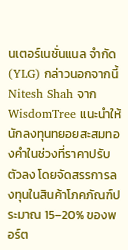นเตอร์เนชั่นแนล จำกัด (YLG) กล่าวนอกจากนี้ Nitesh Shah จาก WisdomTree แนะนำให้นักลงทุนทยอยสะสมทองคำในช่วงที่ราคาปรับตัวลง โดยจัดสรรการลงทุนในสินค้าโภคภัณฑ์ประมาณ 15–20% ของพอร์ต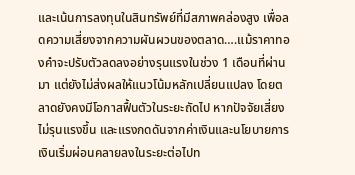และเน้นการลงทุนในสินทรัพย์ที่มีสภาพคล่องสูง เพื่อลดความเสี่ยงจากความผันผวนของตลาด….แม้ราคาทองคำจะปรับตัวลดลงอย่างรุนแรงในช่วง 1 เดือนที่ผ่านมา แต่ยังไม่ส่งผลให้แนวโน้มหลักเปลี่ยนแปลง โดยตลาดยังคงมีโอกาสฟื้นตัวในระยะถัดไป หากปัจจัยเสี่ยงไม่รุนแรงขึ้น และแรงกดดันจากค่าเงินและนโยบายการเงินเริ่มผ่อนคลายลงในระยะต่อไปท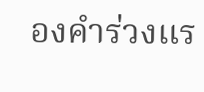องคำร่วงแร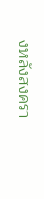งหลังสงครา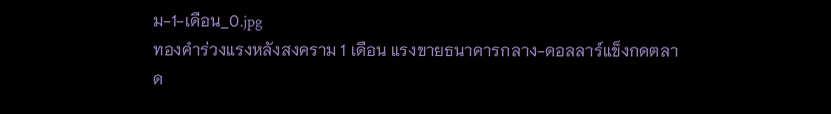ม-1-เดือน_0.jpg
ทองคำร่วงแรงหลังสงคราม 1 เดือน แรงขายธนาคารกลาง-ดอลลาร์แข็งกดตลาด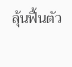ลุ้นฟื้นตัว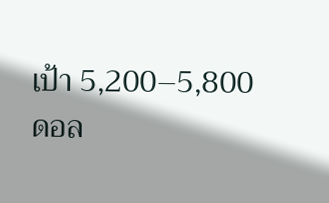เป้า 5,200–5,800 ดอล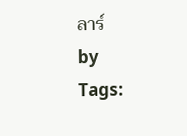ลาร์
by
Tags: